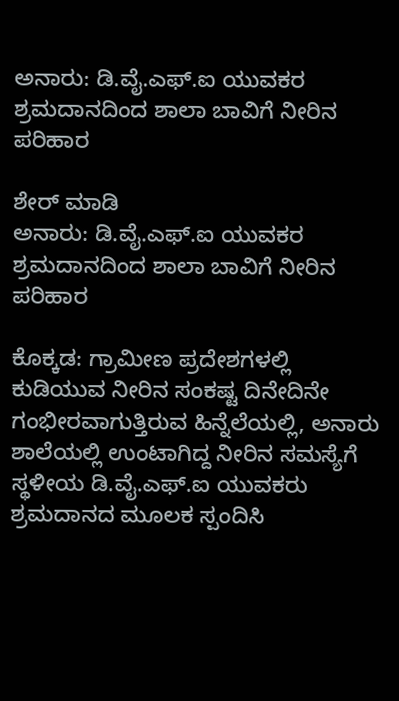ಅನಾರು: ಡಿ.ವೈ.ಎಫ್.ಐ ಯುವಕರ ಶ್ರಮದಾನದಿಂದ ಶಾಲಾ ಬಾವಿಗೆ ನೀರಿನ ಪರಿಹಾರ

ಶೇರ್ ಮಾಡಿ
ಅನಾರು: ಡಿ.ವೈ.ಎಫ್.ಐ ಯುವಕರ ಶ್ರಮದಾನದಿಂದ ಶಾಲಾ ಬಾವಿಗೆ ನೀರಿನ ಪರಿಹಾರ

ಕೊಕ್ಕಡ: ಗ್ರಾಮೀಣ ಪ್ರದೇಶಗಳಲ್ಲಿ ಕುಡಿಯುವ ನೀರಿನ ಸಂಕಷ್ಟ ದಿನೇದಿನೇ ಗಂಭೀರವಾಗುತ್ತಿರುವ ಹಿನ್ನೆಲೆಯಲ್ಲಿ, ಅನಾರು ಶಾಲೆಯಲ್ಲಿ ಉಂಟಾಗಿದ್ದ ನೀರಿನ ಸಮಸ್ಯೆಗೆ ಸ್ಥಳೀಯ ಡಿ.ವೈ.ಎಫ್.ಐ ಯುವಕರು ಶ್ರಮದಾನದ ಮೂಲಕ ಸ್ಪಂದಿಸಿ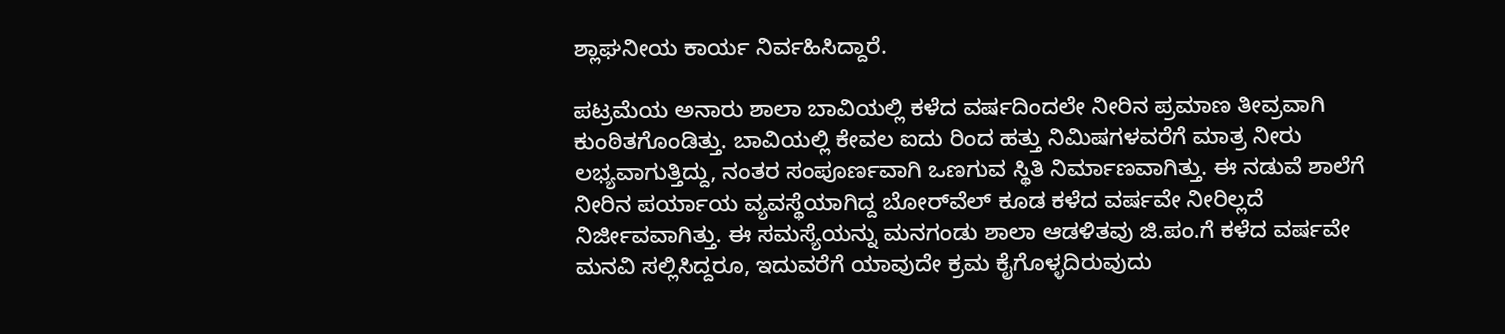ಶ್ಲಾಘನೀಯ ಕಾರ್ಯ ನಿರ್ವಹಿಸಿದ್ದಾರೆ.

ಪಟ್ರಮೆಯ ಅನಾರು ಶಾಲಾ ಬಾವಿಯಲ್ಲಿ ಕಳೆದ ವರ್ಷದಿಂದಲೇ ನೀರಿನ ಪ್ರಮಾಣ ತೀವ್ರವಾಗಿ ಕುಂಠಿತಗೊಂಡಿತ್ತು. ಬಾವಿಯಲ್ಲಿ ಕೇವಲ ಐದು ರಿಂದ ಹತ್ತು ನಿಮಿಷಗಳವರೆಗೆ ಮಾತ್ರ ನೀರು ಲಭ್ಯವಾಗುತ್ತಿದ್ದು, ನಂತರ ಸಂಪೂರ್ಣವಾಗಿ ಒಣಗುವ ಸ್ಥಿತಿ ನಿರ್ಮಾಣವಾಗಿತ್ತು. ಈ ನಡುವೆ ಶಾಲೆಗೆ ನೀರಿನ ಪರ್ಯಾಯ ವ್ಯವಸ್ಥೆಯಾಗಿದ್ದ ಬೋರ್‌ವೆಲ್ ಕೂಡ ಕಳೆದ ವರ್ಷವೇ ನೀರಿಲ್ಲದೆ ನಿರ್ಜೀವವಾಗಿತ್ತು. ಈ ಸಮಸ್ಯೆಯನ್ನು ಮನಗಂಡು ಶಾಲಾ ಆಡಳಿತವು ಜಿ.ಪಂ.ಗೆ ಕಳೆದ ವರ್ಷವೇ ಮನವಿ ಸಲ್ಲಿಸಿದ್ದರೂ, ಇದುವರೆಗೆ ಯಾವುದೇ ಕ್ರಮ ಕೈಗೊಳ್ಳದಿರುವುದು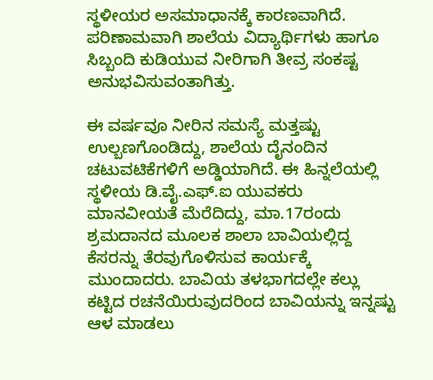ಸ್ಥಳೀಯರ ಅಸಮಾಧಾನಕ್ಕೆ ಕಾರಣವಾಗಿದೆ. ಪರಿಣಾಮವಾಗಿ ಶಾಲೆಯ ವಿದ್ಯಾರ್ಥಿಗಳು ಹಾಗೂ ಸಿಬ್ಬಂದಿ ಕುಡಿಯುವ ನೀರಿಗಾಗಿ ತೀವ್ರ ಸಂಕಷ್ಟ ಅನುಭವಿಸುವಂತಾಗಿತ್ತು.

ಈ ವರ್ಷವೂ ನೀರಿನ ಸಮಸ್ಯೆ ಮತ್ತಷ್ಟು ಉಲ್ಬಣಗೊಂಡಿದ್ದು, ಶಾಲೆಯ ದೈನಂದಿನ ಚಟುವಟಿಕೆಗಳಿಗೆ ಅಡ್ಡಿಯಾಗಿದೆ. ಈ ಹಿನ್ನಲೆಯಲ್ಲಿ ಸ್ಥಳೀಯ ಡಿ.ವೈ.ಎಫ್.ಐ ಯುವಕರು ಮಾನವೀಯತೆ ಮೆರೆದಿದ್ದು, ಮಾ.17ರಂದು ಶ್ರಮದಾನದ ಮೂಲಕ ಶಾಲಾ ಬಾವಿಯಲ್ಲಿದ್ದ ಕೆಸರನ್ನು ತೆರವುಗೊಳಿಸುವ ಕಾರ್ಯಕ್ಕೆ ಮುಂದಾದರು. ಬಾವಿಯ ತಳಭಾಗದಲ್ಲೇ ಕಲ್ಲು ಕಟ್ಟಿದ ರಚನೆಯಿರುವುದರಿಂದ ಬಾವಿಯನ್ನು ಇನ್ನಷ್ಟು ಆಳ ಮಾಡಲು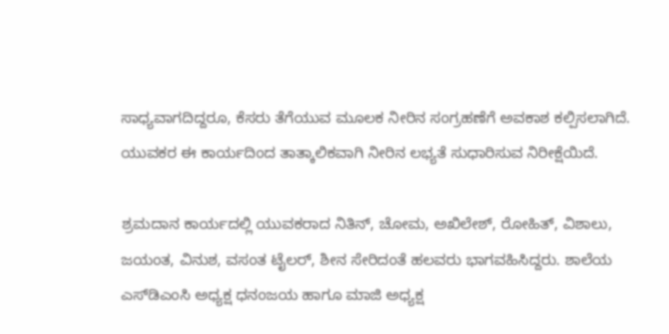ಸಾಧ್ಯವಾಗದಿದ್ದರೂ, ಕೆಸರು ತೆಗೆಯುವ ಮೂಲಕ ನೀರಿನ ಸಂಗ್ರಹಣೆಗೆ ಅವಕಾಶ ಕಲ್ಪಿಸಲಾಗಿದೆ. ಯುವಕರ ಈ ಕಾರ್ಯದಿಂದ ತಾತ್ಕಾಲಿಕವಾಗಿ ನೀರಿನ ಲಭ್ಯತೆ ಸುಧಾರಿಸುವ ನಿರೀಕ್ಷೆಯಿದೆ.

ಶ್ರಮದಾನ ಕಾರ್ಯದಲ್ಲಿ ಯುವಕರಾದ ನಿತಿನ್, ಚೋಮ, ಅಖಿಲೇಶ್, ರೋಹಿತ್, ವಿಶಾಲು, ಜಯಂತ, ವಿನುಶ, ವಸಂತ ಟೈಲರ್, ಶೀನ ಸೇರಿದಂತೆ ಹಲವರು ಭಾಗವಹಿಸಿದ್ದರು. ಶಾಲೆಯ ಎಸ್‌ಡಿಎಂಸಿ ಅಧ್ಯಕ್ಷ ಧನಂಜಯ ಹಾಗೂ ಮಾಜಿ ಅಧ್ಯಕ್ಷ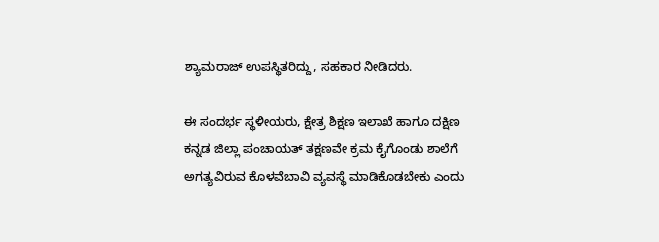ಶ್ಯಾಮರಾಜ್ ಉಪಸ್ಥಿತರಿದ್ದು, ಸಹಕಾರ ನೀಡಿದರು.

ಈ ಸಂದರ್ಭ ಸ್ಥಳೀಯರು, ಕ್ಷೇತ್ರ ಶಿಕ್ಷಣ ಇಲಾಖೆ ಹಾಗೂ ದಕ್ಷಿಣ ಕನ್ನಡ ಜಿಲ್ಲಾ ಪಂಚಾಯತ್ ತಕ್ಷಣವೇ ಕ್ರಮ ಕೈಗೊಂಡು ಶಾಲೆಗೆ ಅಗತ್ಯವಿರುವ ಕೊಳವೆಬಾವಿ ವ್ಯವಸ್ಥೆ ಮಾಡಿಕೊಡಬೇಕು ಎಂದು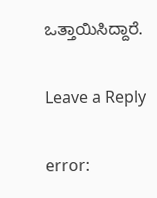ಒತ್ತಾಯಿಸಿದ್ದಾರೆ.

Leave a Reply

error: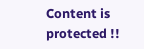Content is protected !!